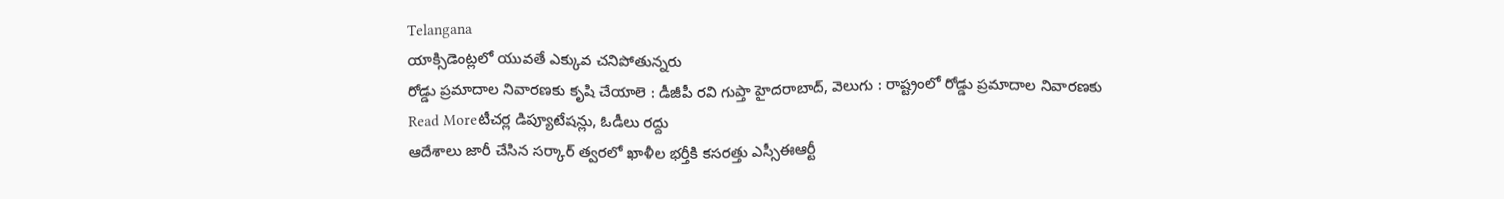Telangana
యాక్సిడెంట్లలో యువతే ఎక్కువ చనిపోతున్నరు
రోడ్డు ప్రమాదాల నివారణకు కృషి చేయాలె : డీజీపీ రవి గుప్తా హైదరాబాద్, వెలుగు : రాష్ట్రంలో రోడ్డు ప్రమాదాల నివారణకు
Read Moreటీచర్ల డిప్యూటేషన్లు, ఓడీలు రద్దు
ఆదేశాలు జారీ చేసిన సర్కార్ త్వరలో ఖాళీల భర్తీకి కసరత్తు ఎస్సీఈఆర్టీ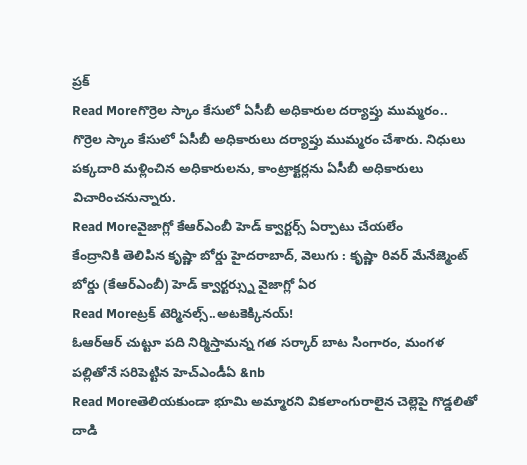ప్రక్
Read Moreగొర్రెల స్కాం కేసులో ఏసీబీ అధికారుల దర్యాప్తు ముమ్మరం..
గొర్రెల స్కాం కేసులో ఏసీబీ అధికారులు దర్యాప్తు ముమ్మరం చేశారు. నిధులు పక్కదారి మళ్లించిన అధికారులను, కాంట్రాక్టర్లను ఏసీబీ అధికారులు విచారించనున్నారు.
Read Moreవైజాగ్లో కేఆర్ఎంబీ హెడ్ క్వార్టర్స్ ఏర్పాటు చేయలేం
కేంద్రానికి తెలిపిన కృష్ణా బోర్డు హైదరాబాద్, వెలుగు : కృష్ణా రివర్ మేనేజ్మెంట్ బోర్డు (కేఆర్ఎంబీ) హెడ్ క్వార్టర్స్ను వైజాగ్లో ఏర
Read Moreట్రక్ టెర్మినల్స్..అటకెక్కినయ్!
ఓఆర్ఆర్ చుట్టూ పది నిర్మిస్తామన్న గత సర్కార్ బాట సింగారం, మంగళ పల్లితోనే సరిపెట్టిన హెచ్ఎండీఏ &nb
Read Moreతెలియకుండా భూమి అమ్మారని వికలాంగురాలైన చెల్లెపై గొడ్డలితో దాడి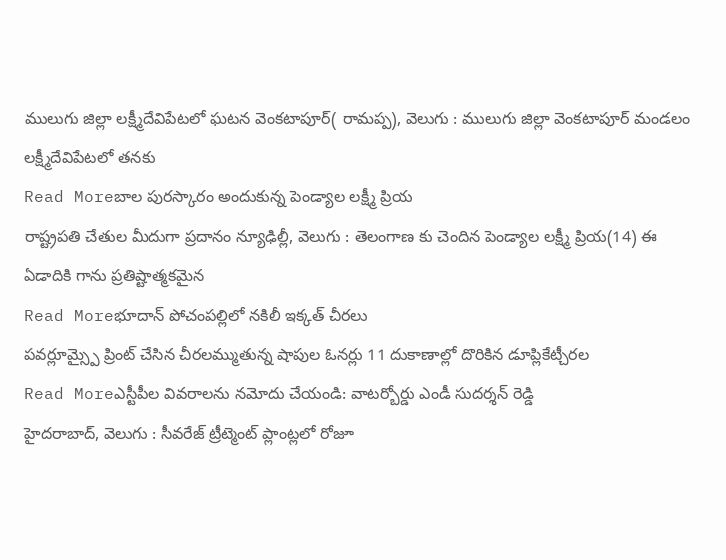ములుగు జిల్లా లక్ష్మీదేవిపేటలో ఘటన వెంకటాపూర్( రామప్ప), వెలుగు : ములుగు జిల్లా వెంకటాపూర్ మండలం లక్ష్మీదేవిపేటలో తనకు
Read Moreబాల పురస్కారం అందుకున్న పెండ్యాల లక్ష్మీ ప్రియ
రాష్ట్రపతి చేతుల మీదుగా ప్రదానం న్యూఢిల్లీ, వెలుగు : తెలంగాణ కు చెందిన పెండ్యాల లక్ష్మీ ప్రియ(14) ఈ ఏడాదికి గాను ప్రతిష్టాత్మకమైన
Read Moreభూదాన్ పోచంపల్లిలో నకిలీ ఇక్కత్ చీరలు
పవర్లూమ్స్పై ప్రింట్ చేసిన చీరలమ్ముతున్న షాపుల ఓనర్లు 11 దుకాణాల్లో దొరికిన డూప్లికేట్చీరల
Read Moreఎస్టీపీల వివరాలను నమోదు చేయండి: వాటర్బోర్డు ఎండీ సుదర్శన్ రెడ్డి
హైదరాబాద్, వెలుగు : సీవరేజ్ ట్రీట్మెంట్ ప్లాంట్లలో రోజూ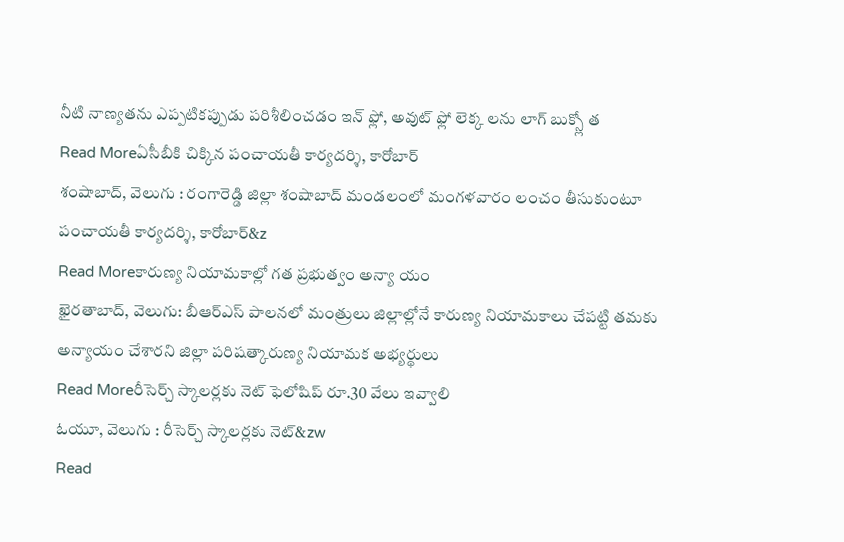నీటి నాణ్యతను ఎప్పటికప్పుడు పరిశీలించడం ఇన్ ఫ్లో, అవుట్ ఫ్లో లెక్క లను లాగ్ బుక్స్లో త
Read Moreఏసీబీకి చిక్కిన పంచాయతీ కార్యదర్శి, కారోబార్
శంషాబాద్, వెలుగు : రంగారెడ్డి జిల్లా శంషాబాద్ మండలంలో మంగళవారం లంచం తీసుకుంటూ పంచాయతీ కార్యదర్శి, కారోబార్&z
Read Moreకారుణ్య నియామకాల్లో గత ప్రభుత్వం అన్యా యం
ఖైరతాబాద్, వెలుగు: బీఆర్ఎస్ పాలనలో మంత్రులు జిల్లాల్లోనే కారుణ్య నియామకాలు చేపట్టి తమకు అన్యాయం చేశారని జిల్లా పరిషత్కారుణ్య నియామక అభ్యర్థులు
Read Moreరీసెర్చ్ స్కాలర్లకు నెట్ ఫెలోషిప్ రూ.30 వేలు ఇవ్వాలి
ఓయూ, వెలుగు : రీసెర్చ్ స్కాలర్లకు నెట్&zw
Read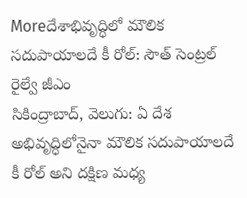Moreదేశాభివృద్ధిలో మౌలిక సదుపాయాలదే కీ రోల్: సౌత్ సెంట్రల్ రైల్వే జీఎం
సికింద్రాబాద్, వెలుగు: ఏ దేశ అభివృద్ధిలోనైనా మౌలిక సదుపాయాలదే కీ రోల్ అని దక్షిణ మధ్య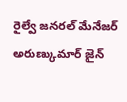రైల్వే జనరల్ మేనేజర్ అరుణ్కుమార్ జైన్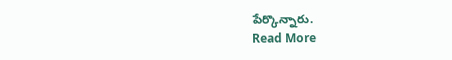పేర్కొన్నారు.
Read More